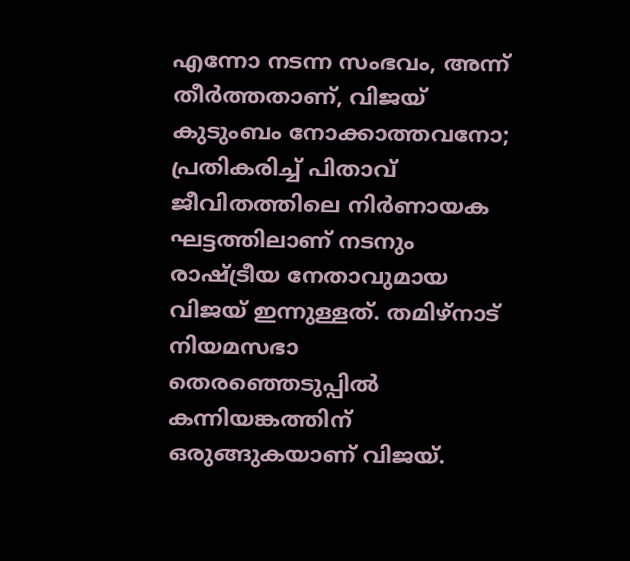എന്നോ നടന്ന സംഭവം, അന്ന് തീർത്തതാണ്, വിജയ് കുടുംബം നോക്കാത്തവനോ; പ്രതികരിച്ച് പിതാവ്
ജീവിതത്തിലെ നിർണായക ഘട്ടത്തിലാണ് നടനും രാഷ്ട്രീയ നേതാവുമായ വിജയ് ഇന്നുള്ളത്. തമിഴ്നാട് നിയമസഭാ തെരഞ്ഞെടുപ്പിൽ കന്നിയങ്കത്തിന് ഒരുങ്ങുകയാണ് വിജയ്.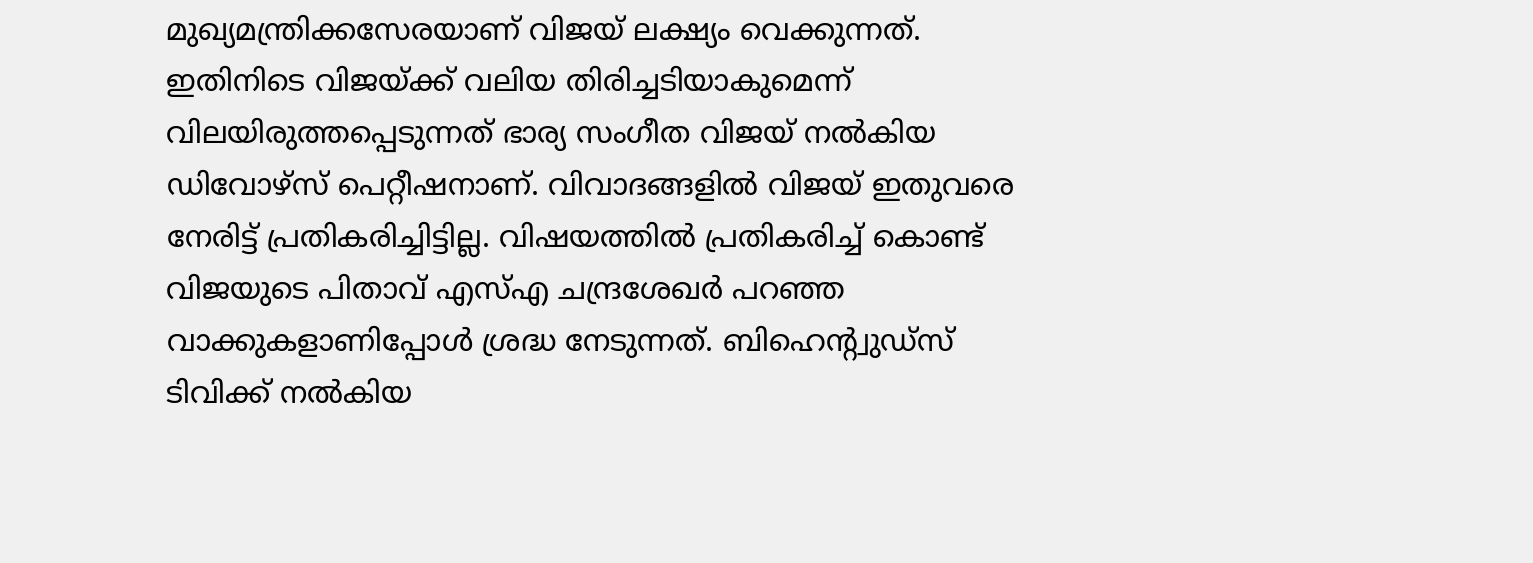മുഖ്യമന്ത്രിക്കസേരയാണ് വിജയ് ലക്ഷ്യം വെക്കുന്നത്. ഇതിനിടെ വിജയ്ക്ക് വലിയ തിരിച്ചടിയാകുമെന്ന് വിലയിരുത്തപ്പെടുന്നത് ഭാര്യ സംഗീത വിജയ് നൽകിയ ഡിവോഴ്സ് പെറ്റീഷനാണ്. വിവാദങ്ങളിൽ വിജയ് ഇതുവരെ നേരിട്ട് പ്രതികരിച്ചിട്ടില്ല. വിഷയത്തിൽ പ്രതികരിച്ച് കൊണ്ട് വിജയുടെ പിതാവ് എസ്എ ചന്ദ്രശേഖർ പറഞ്ഞ വാക്കുകളാണിപ്പോൾ ശ്രദ്ധ നേടുന്നത്. ബിഹെന്റ്വുഡ്സ് ടിവിക്ക് നൽകിയ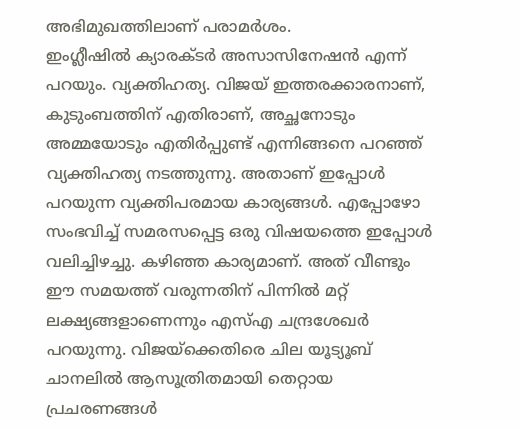അഭിമുഖത്തിലാണ് പരാമർശം.
ഇംഗ്ലീഷിൽ ക്യാരക്ടർ അസാസിനേഷൻ എന്ന് പറയും. വ്യക്തിഹത്യ. വിജയ് ഇത്തരക്കാരനാണ്, കുടുംബത്തിന് എതിരാണ്, അച്ഛനോടും അമ്മയോടും എതിർപ്പുണ്ട് എന്നിങ്ങനെ പറഞ്ഞ് വ്യക്തിഹത്യ നടത്തുന്നു. അതാണ് ഇപ്പോൾ പറയുന്ന വ്യക്തിപരമായ കാര്യങ്ങൾ. എപ്പോഴോ സംഭവിച്ച് സമരസപ്പെട്ട ഒരു വിഷയത്തെ ഇപ്പോൾ വലിച്ചിഴച്ചു. കഴിഞ്ഞ കാര്യമാണ്. അത് വീണ്ടും ഈ സമയത്ത് വരുന്നതിന് പിന്നിൽ മറ്റ് ലക്ഷ്യങ്ങളാണെന്നും എസ്എ ചന്ദ്രശേഖർ പറയുന്നു. വിജയ്ക്കെതിരെ ചില യൂട്യൂബ് ചാനലിൽ ആസൂത്രിതമായി തെറ്റായ പ്രചരണങ്ങൾ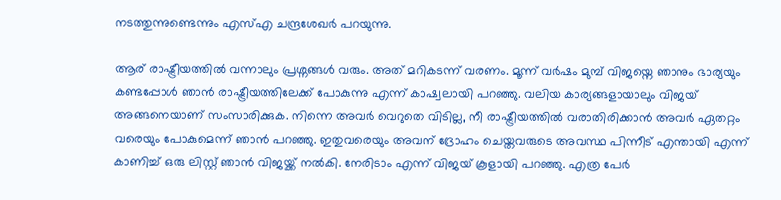നടത്തുന്നുണ്ടെന്നും എസ്എ ചന്ദ്രശേഖർ പറയുന്നു.

ആര് രാഷ്ട്രീയത്തിൽ വന്നാലും പ്രശ്നങ്ങൾ വരും. അത് മറികടന്ന് വരണം. മൂന്ന് വർഷം മുമ്പ് വിജയ്നെ ഞാനും ഭാര്യയും കണ്ടപ്പോൾ ഞാൻ രാഷ്ട്രീയത്തിലേക്ക് പോകുന്നു എന്ന് കാഷ്വലായി പറഞ്ഞു. വലിയ കാര്യങ്ങളായാലും വിജയ് അങ്ങനെയാണ് സംസാരിക്കുക. നിന്നെ അവർ വെറുതെ വിടില്ല, നീ രാഷ്ട്രീയത്തിൽ വരാതിരിക്കാൻ അവർ ഏതറ്റം വരെയും പോകുമെന്ന് ഞാൻ പറഞ്ഞു. ഇതുവരെയും അവന് ദ്രോഹം ചെയ്തവരുടെ അവസ്ഥ പിന്നീട് എന്തായി എന്ന് കാണിച്ച് ഒരു ലിസ്റ്റ് ഞാൻ വിജയ്ക്ക് നൽകി. നേരിടാം എന്ന് വിജയ് കൂളായി പറഞ്ഞു. എത്ര പേർ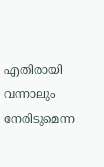എതിരായി വന്നാലും നേരിടുമെന്ന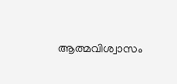ആത്മവിശ്വാസം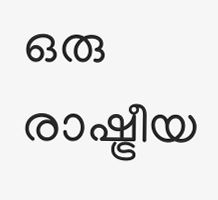ഒരു രാഷ്ട്രീയ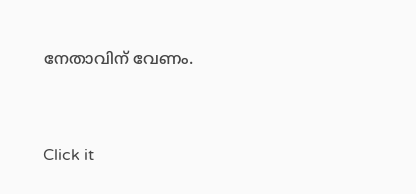നേതാവിന് വേണം.


Click it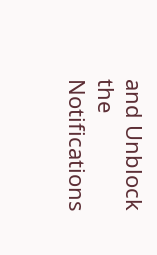and Unblock the Notifications